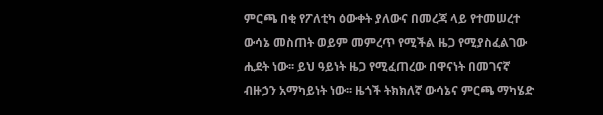ምርጫ በቂ የፖለቲካ ዕውቀት ያለውና በመረጃ ላይ የተመሠረተ ውሳኔ መስጠት ወይም መምረጥ የሚችል ዜጋ የሚያስፈልገው ሒደት ነው፡፡ ይህ ዓይነት ዜጋ የሚፈጠረው በዋናነት በመገናኛ ብዙኃን አማካይነት ነው፡፡ ዜጎች ትክክለኛ ውሳኔና ምርጫ ማካሄድ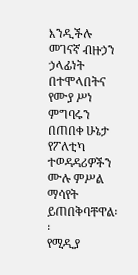እንዲችሉ መገናኛ ብዙኃን ኃላፊነት በተሞላበትና የሙያ ሥነ ምግባሩን በጠበቀ ሁኔታ የፖለቲካ ተወዳዳሪዎችን ሙሉ ምሥል ማሳየት ይጠበቅባቸዋል፡፡
የሚዲያ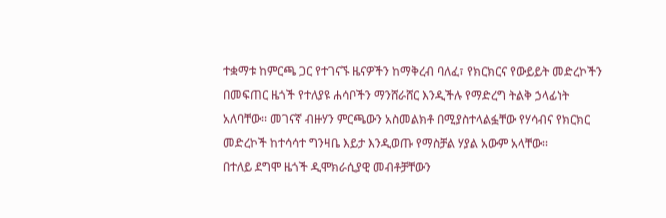ተቋማቱ ከምርጫ ጋር የተገናኙ ዜናዎችን ከማቅረብ ባለፈ፣ የክርክርና የውይይት መድረኮችን በመፍጠር ዜጎች የተለያዩ ሐሳቦችን ማንሸራሸር እንዲችሉ የማድረግ ትልቅ ኃላፊነት አለባቸው፡፡ መገናኛ ብዙሃን ምርጫውን አስመልክቶ በሚያስተላልፏቸው የሃሳብና የክርክር መድረኮች ከተሳሳተ ግንዛቤ እይታ እንዲወጡ የማስቻል ሃያል አውም አላቸው፡፡
በተለይ ደግሞ ዜጎች ዲሞክራሲያዊ መብቶቻቸውን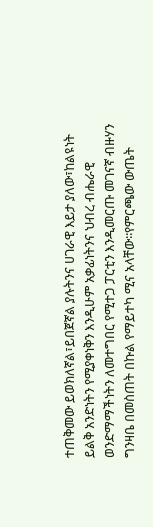ተጠቅመው ይወክለኛል፣ይበጀኛል ያሉትንና ሀገራዊ እይታ ያለው፣ከልዩነት ይልቅ አንድነትን የሚያቀነቅን እንዲሁም አቃፊነትንና ህብረ ብሔራዊ ወንድማማችነትን ለመተግበር የሚተጋ ፓርቲን እንዲመርጡ መገናኛ ብዙሃን ግንዛቤ በመስጠት በኩል የማይተካ ሚና አላቸው፡፡የምርጫው ውጤት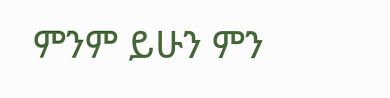ምንም ይሁን ምን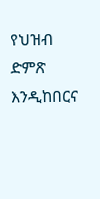የህዝብ ድምጽ እንዲከበርና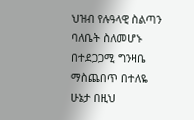ህዝብ የሉዓላዊ ስልጣን ባለቤት ስለመሆኑ በተደጋጋሚ ግንዛቤ ማስጨበጥ በተለዬ ሁኔታ በዚህ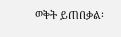ወቅት ይጠበቃል፡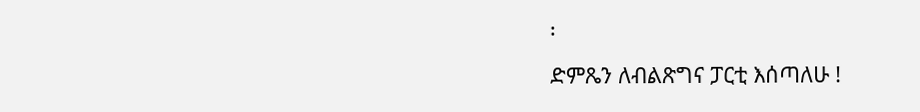፡
ድምጼን ለብልጽግና ፓርቲ እሰጣለሁ !